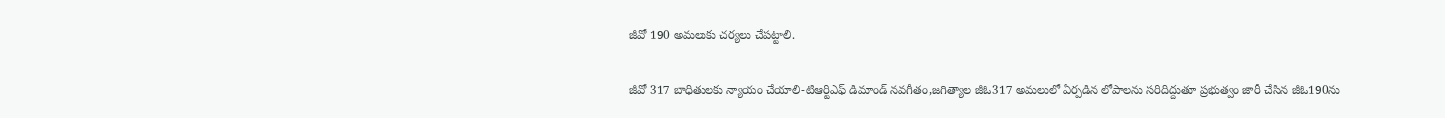జీవో 190 అమలుకు చర్యలు చేపట్టాలి.

జీవో 317 బాధితులకు న్యాయం చేయాలి-టిఆర్టిఎఫ్ డిమాండ్ నవగీతం,జగిత్యాల జీఓ317 అమలులో ఏర్పడిన లోపాలను సరిదిద్దుతూ ప్రభుత్వం జారీ చేసిన జీఓ190ను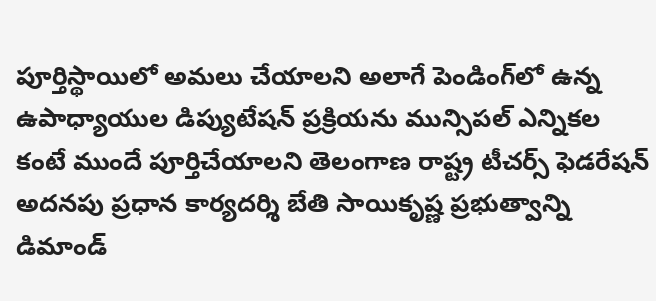పూర్తిస్థాయిలో అమలు చేయాలని అలాగే పెండింగ్‌లో ఉన్న ఉపాధ్యాయుల డిప్యుటేషన్ ప్రక్రియను మున్సిపల్ ఎన్నికల కంటే ముందే పూర్తిచేయాలని తెలంగాణ రాష్ట్ర టీచర్స్ ఫెడరేషన్ అదనపు ప్రధాన కార్యదర్శి బేతి సాయికృష్ణ ప్రభుత్వాన్ని డిమాండ్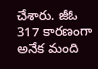చేశారు. జీఓ 317 కారణంగా అనేక మంది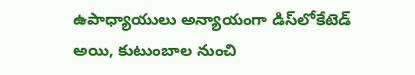ఉపాధ్యాయులు అన్యాయంగా డిస్‌లోకేటెడ్ అయి, కుటుంబాల నుంచి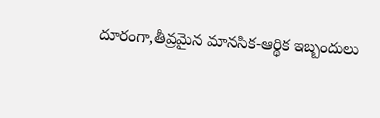దూరంగా,తీవ్రమైన మానసిక-ఆర్థిక ఇబ్బందులు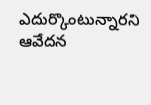ఎదుర్కొంటున్నారని ఆవేదన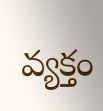వ్యక్తం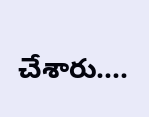చేశారు....